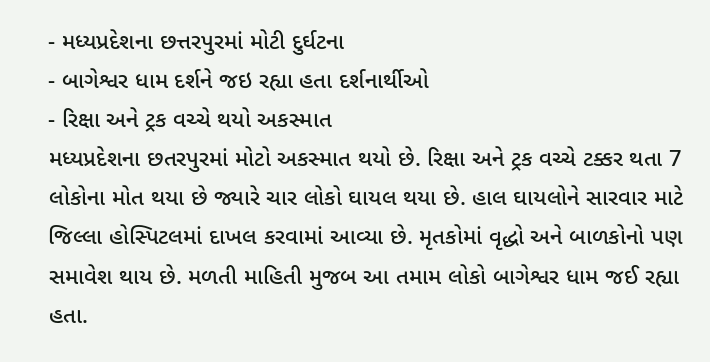- મધ્યપ્રદેશના છત્તરપુરમાં મોટી દુર્ઘટના
- બાગેશ્વર ધામ દર્શને જઇ રહ્યા હતા દર્શનાર્થીઓ
- રિક્ષા અને ટ્રક વચ્ચે થયો અકસ્માત
મધ્યપ્રદેશના છતરપુરમાં મોટો અકસ્માત થયો છે. રિક્ષા અને ટ્રક વચ્ચે ટક્કર થતા 7 લોકોના મોત થયા છે જ્યારે ચાર લોકો ઘાયલ થયા છે. હાલ ઘાયલોને સારવાર માટે જિલ્લા હોસ્પિટલમાં દાખલ કરવામાં આવ્યા છે. મૃતકોમાં વૃદ્ધો અને બાળકોનો પણ સમાવેશ થાય છે. મળતી માહિતી મુજબ આ તમામ લોકો બાગેશ્વર ધામ જઈ રહ્યા હતા.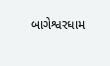બાગેશ્વરધામ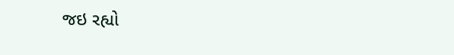જઇ રહ્યો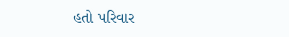હતો પરિવાર